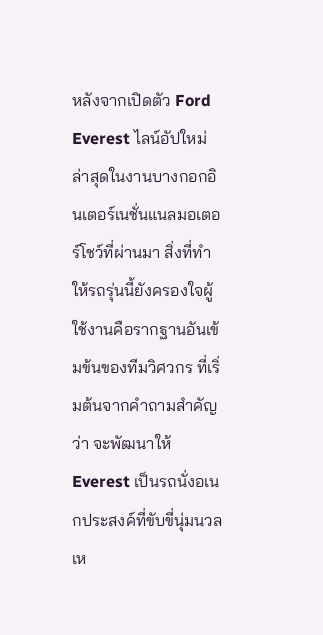หลังจากเปิดตัว Ford Everest ไลน์อัปใหม่ล่าสุดในงานบางกอกอินเตอร์เนชั่นแนลมอเตอร์โชว์ที่ผ่านมา สิ่งที่ทำให้รถรุ่นนี้ยังครองใจผู้ใช้งานคือรากฐานอันเข้มข้นของทีมวิศวกร ที่เริ่มต้นจากคำถามสำคัญว่า จะพัฒนาให้ Everest เป็นรถนั่งอเนกประสงค์ที่ขับขี่นุ่มนวลเห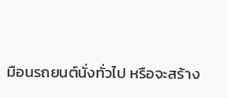มือนรถยนต์นั่งทั่วไป หรือจะสร้าง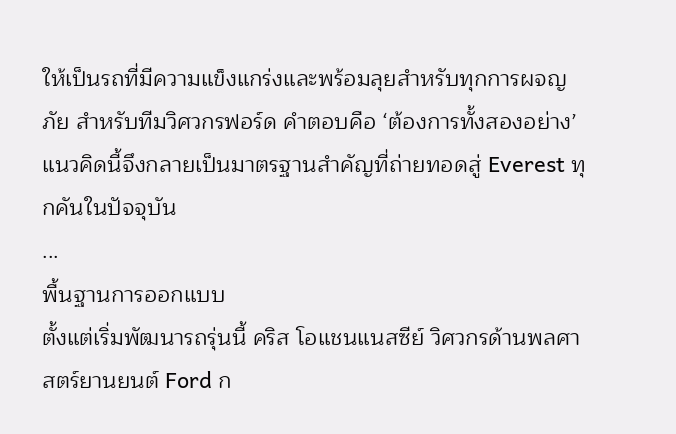ให้เป็นรถที่มีความแข็งแกร่งและพร้อมลุยสำหรับทุกการผจญภัย สำหรับทีมวิศวกรฟอร์ด คำตอบคือ ‘ต้องการทั้งสองอย่าง’ แนวคิดนี้จึงกลายเป็นมาตรฐานสำคัญที่ถ่ายทอดสู่ Everest ทุกคันในปัจจุบัน
...
พื้นฐานการออกแบบ
ตั้งแต่เริ่มพัฒนารถรุ่นนี้ คริส โอแชนแนสซีย์ วิศวกรด้านพลศาสตร์ยานยนต์ Ford ก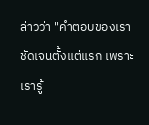ล่าวว่า "คำตอบของเราชัดเจนตั้งแต่แรก เพราะเรารู้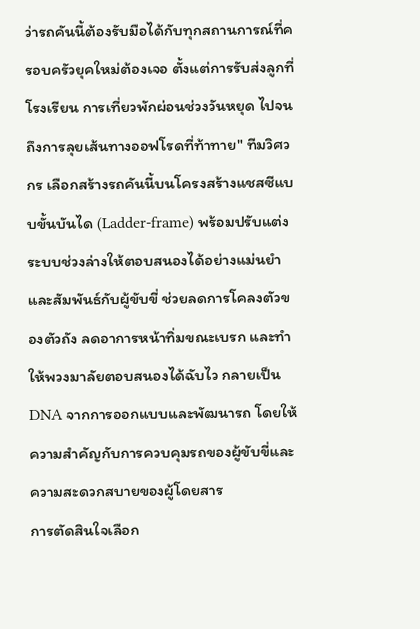ว่ารถคันนี้ต้องรับมือได้กับทุกสถานการณ์ที่ครอบครัวยุคใหม่ต้องเจอ ตั้งแต่การรับส่งลูกที่โรงเรียน การเที่ยวพักผ่อนช่วงวันหยุด ไปจนถึงการลุยเส้นทางออฟโรดที่ท้าทาย" ทีมวิศวกร เลือกสร้างรถคันนี้บนโครงสร้างแชสซีแบบขั้นบันได (Ladder-frame) พร้อมปรับแต่งระบบช่วงล่างให้ตอบสนองได้อย่างแม่นยำและสัมพันธ์กับผู้ขับขี่ ช่วยลดการโคลงตัวของตัวถัง ลดอาการหน้าทิ่มขณะเบรก และทำให้พวงมาลัยตอบสนองได้ฉับไว กลายเป็น DNA จากการออกแบบและพัฒนารถ โดยให้ความสำคัญกับการควบคุมรถของผู้ขับขี่และความสะดวกสบายของผู้โดยสาร
การตัดสินใจเลือก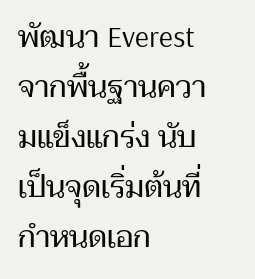พัฒนา Everest จากพื้นฐานความแข็งแกร่ง นับเป็นจุดเริ่มต้นที่กำหนดเอก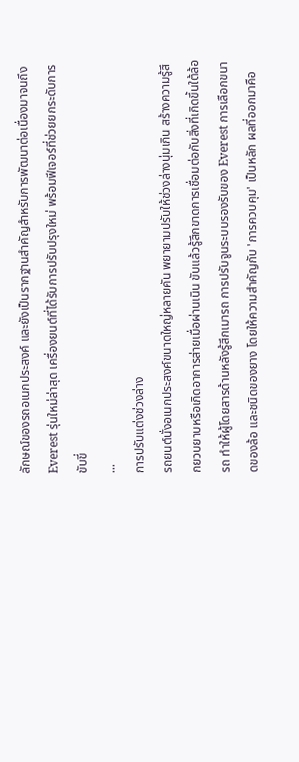ลักษณ์ของรถอเนกประสงค์ และยังเป็นรากฐานสำคัญสำหรับการพัฒนาต่อเนื่องมาจนถึง Everest รุ่นใหม่ล่าสุด เครื่องยนต์ที่ได้รับการปรับปรุงใหม่ พร้อมฟีเจอร์ที่ช่วยยกระดับการขับขี่
...
การปรับแต่งช่วงล่าง
รถยนต์นั่งอเนกประสงค์ขนาดใหญ่หลายคัน พยายามปรับให้ช่วงล่างนุ่มเกิน สร้างความรู้สึกยวบยาบหรือเกิดอาการส่ายเมื่อผ่านเนิน ขับแล้วรู้สึกขาดการเชื่อมต่อกับสิ่งที่เกิดขึ้นใต้ล้อรถ ทำให้ผู้โดยสารด้านหลังรู้สึกเมารถ การปรับจูนระบบรองรับของ Everest การเลือกขนาดของล้อ และชนิดของยาง โดยให้ความสำคัญกับ 'การควบคุม' เป็นหลัก ผลที่ออกมาคือ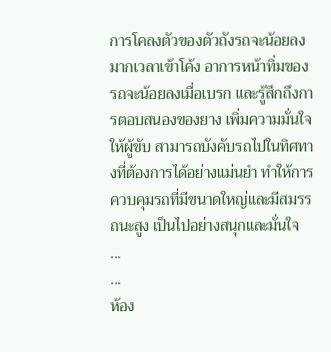การโคลงตัวของตัวถังรถจะน้อยลงมากเวลาเข้าโค้ง อาการหน้าทิ่มของรถจะน้อยลงเมื่อเบรก และรู้สึกถึงการตอบสนองของยาง เพิ่มความมั่นใจให้ผู้ขับ สามารถบังคับรถไปในทิศทางที่ต้องการได้อย่างแม่นยำ ทำให้การควบคุมรถที่มีขนาดใหญ่และมีสมรรถนะสูง เป็นไปอย่างสนุกและมั่นใจ
...
...
ห้อง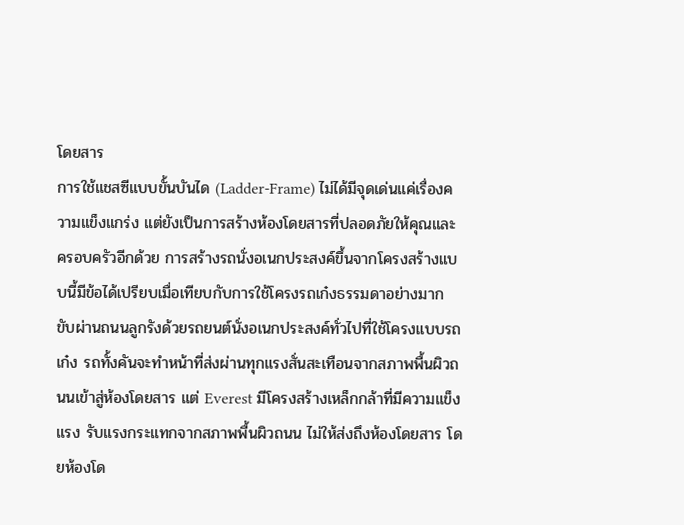โดยสาร
การใช้แชสซีแบบขั้นบันได (Ladder-Frame) ไม่ได้มีจุดเด่นแค่เรื่องความแข็งแกร่ง แต่ยังเป็นการสร้างห้องโดยสารที่ปลอดภัยให้คุณและครอบครัวอีกด้วย การสร้างรถนั่งอเนกประสงค์ขึ้นจากโครงสร้างแบบนี้มีข้อได้เปรียบเมื่อเทียบกับการใช้โครงรถเก๋งธรรมดาอย่างมาก
ขับผ่านถนนลูกรังด้วยรถยนต์นั่งอเนกประสงค์ทั่วไปที่ใช้โครงแบบรถเก๋ง รถทั้งคันจะทำหน้าที่ส่งผ่านทุกแรงสั่นสะเทือนจากสภาพพื้นผิวถนนเข้าสู่ห้องโดยสาร แต่ Everest มีโครงสร้างเหล็กกล้าที่มีความแข็งแรง รับแรงกระแทกจากสภาพพื้นผิวถนน ไม่ให้ส่งถึงห้องโดยสาร โดยห้องโด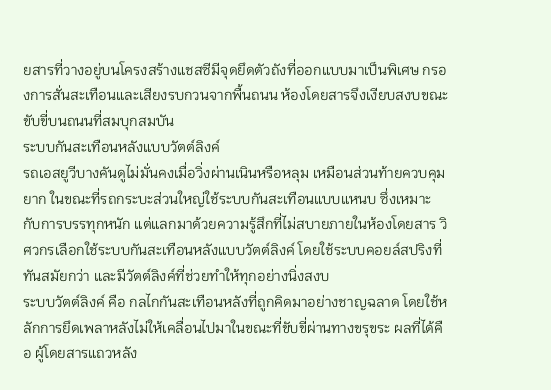ยสารที่วางอยู่บนโครงสร้างแชสซีมีจุดยึดตัวถังที่ออกแบบมาเป็นพิเศษ กรองการสั่นสะเทือนและเสียงรบกวนจากพื้นถนน ห้องโดยสารจึงเงียบสงบขณะขับขี่บนถนนที่สมบุกสมบัน
ระบบกันสะเทือนหลังแบบวัตต์ลิงค์
รถเอสยูวีบางคันดูไม่มั่นคงเมื่อวิ่งผ่านเนินหรือหลุม เหมือนส่วนท้ายควบคุมยาก ในขณะที่รถกระบะส่วนใหญ่ใช้ระบบกันสะเทือนแบบแหนบ ซึ่งเหมาะกับการบรรทุกหนัก แต่แลกมาด้วยความรู้สึกที่ไม่สบายภายในห้องโดยสาร วิศวกรเลือกใช้ระบบกันสะเทือนหลังแบบวัตต์ลิงค์ โดยใช้ระบบคอยล์สปริงที่ทันสมัยกว่า และมีวัตต์ลิงค์ที่ช่วยทำให้ทุกอย่างนิ่งสงบ
ระบบวัตต์ลิงค์ คือ กลไกกันสะเทือนหลังที่ถูกคิดมาอย่างชาญฉลาด โดยใช้หลักการยึดเพลาหลังไม่ให้เคลื่อนไปมาในขณะที่ขับขี่ผ่านทางขรุขระ ผลที่ได้คือ ผู้โดยสารแถวหลัง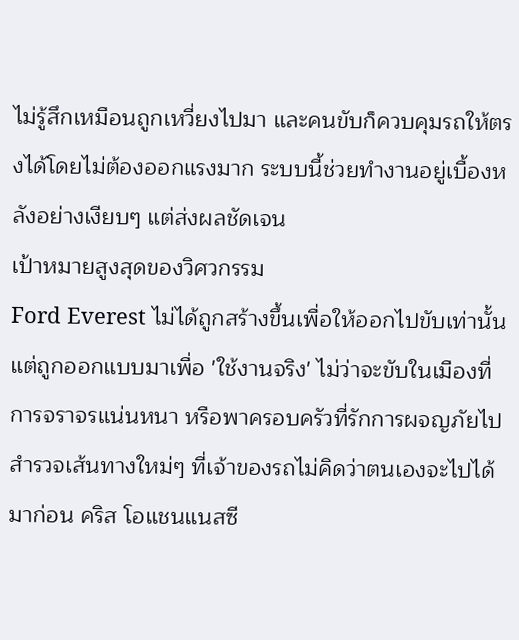ไม่รู้สึกเหมือนถูกเหวี่ยงไปมา และคนขับก็ควบคุมรถให้ตรงได้โดยไม่ต้องออกแรงมาก ระบบนี้ช่วยทำงานอยู่เบื้องหลังอย่างเงียบๆ แต่ส่งผลชัดเจน
เป้าหมายสูงสุดของวิศวกรรม
Ford Everest ไม่ได้ถูกสร้างขึ้นเพื่อให้ออกไปขับเท่านั้น แต่ถูกออกแบบมาเพื่อ 'ใช้งานจริง' ไม่ว่าจะขับในเมืองที่การจราจรแน่นหนา หรือพาครอบครัวที่รักการผจญภัยไปสำรวจเส้นทางใหม่ๆ ที่เจ้าของรถไม่คิดว่าตนเองจะไปได้มาก่อน คริส โอแชนแนสซี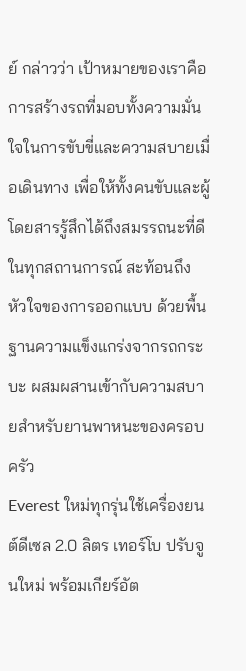ย์ กล่าวว่า เป้าหมายของเราคือการสร้างรถที่มอบทั้งความมั่นใจในการขับขี่และความสบายเมื่อเดินทาง เพื่อให้ทั้งคนขับและผู้โดยสารรู้สึกได้ถึงสมรรถนะที่ดีในทุกสถานการณ์ สะท้อนถึงหัวใจของการออกแบบ ด้วยพื้นฐานความแข็งแกร่งจากรถกระบะ ผสมผสานเข้ากับความสบายสำหรับยานพาหนะของครอบครัว
Everest ใหม่ทุกรุ่นใช้เครื่องยนต์ดีเซล 2.0 ลิตร เทอร์โบ ปรับจูนใหม่ พร้อมเกียร์อัต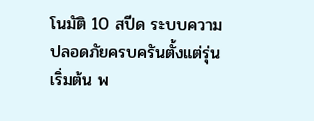โนมัติ 10 สปีด ระบบความปลอดภัยครบครันตั้งแต่รุ่นเริ่มต้น พ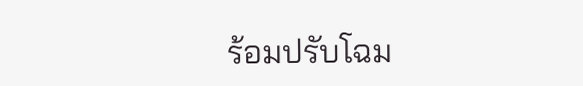ร้อมปรับโฉม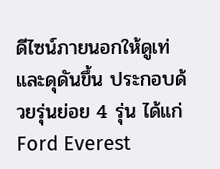ดีไซน์ภายนอกให้ดูเท่และดุดันขึ้น ประกอบด้วยรุ่นย่อย 4 รุ่น ได้แก่ Ford Everest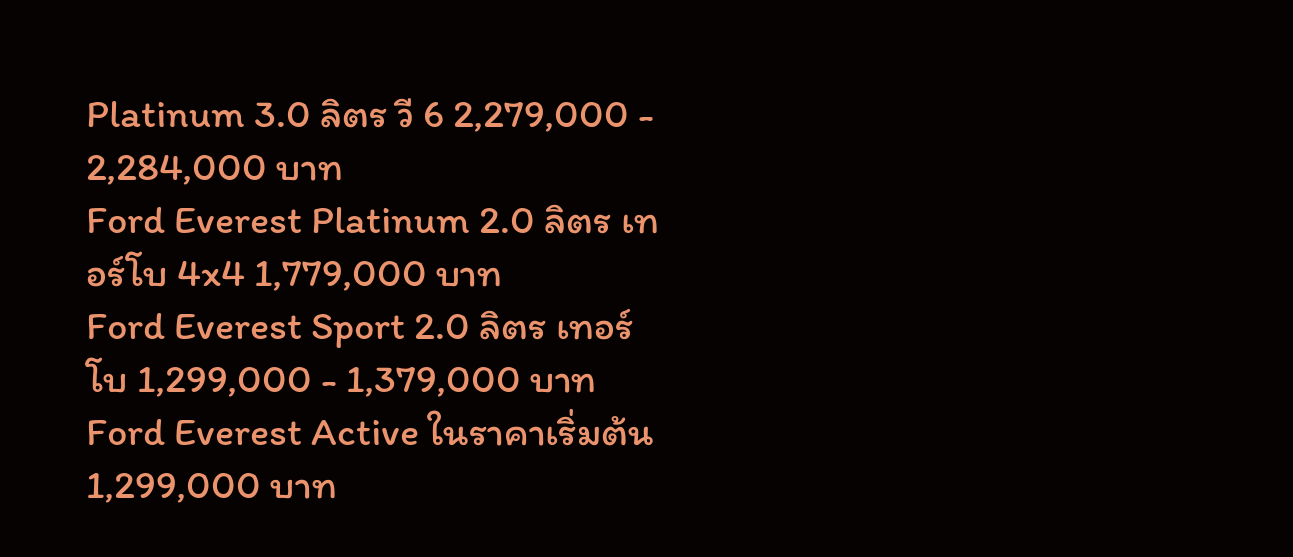Platinum 3.0 ลิตร วี 6 2,279,000 - 2,284,000 บาท
Ford Everest Platinum 2.0 ลิตร เทอร์โบ 4x4 1,779,000 บาท
Ford Everest Sport 2.0 ลิตร เทอร์โบ 1,299,000 - 1,379,000 บาท
Ford Everest Active ในราคาเริ่มต้น 1,299,000 บาท